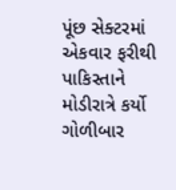પૂંછ સેક્ટરમાં એકવાર ફરીથી પાકિસ્તાને મોડીરાત્રે કર્યો ગોળીબાર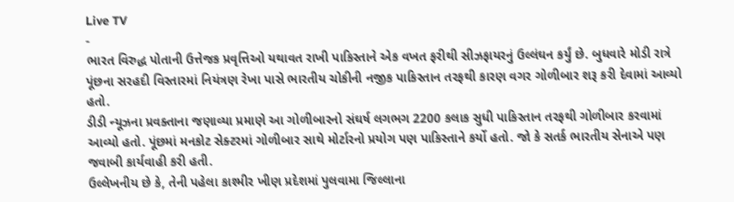Live TV
-
ભારત વિરુદ્ધ પોતાની ઉત્તેજક પ્રવૃત્તિઓ યથાવત રાખી પાકિસ્તાને એક વખત ફરીથી સીઝફાયરનું ઉલ્લંઘન કર્યું છે. બુધવારે મોડી રાત્રે પૂંછના સરહદી વિસ્તારમાં નિયંત્રણ રેખા પાસે ભારતીય ચોકીની નજીક પાકિસ્તાન તરફથી કારણ વગર ગોળીબાર શરૂ કરી દેવામાં આવ્યો હતો.
ડીડી ન્યૂઝના પ્રવક્તાના જણાવ્યા પ્રમાણે આ ગોળીબારનો સંઘર્ષ લગભગ 2200 કલાક સુધી પાકિસ્તાન તરફથી ગોળીબાર કરવામાં આવ્યો હતો. પૂંછમાં મનકોટ સેક્ટરમાં ગોળીબાર સાથે મોર્ટારનો પ્રયોગ પણ પાકિસ્તાને કર્યો હતો. જો કે સતર્ક ભારતીય સેનાએ પણ જવાબી કાર્યવાહી કરી હતી.
ઉલ્લેખનીય છે કે, તેની પહેલા કાશ્મીર ખીણ પ્રદેશમાં પુલવામા જિલ્લાના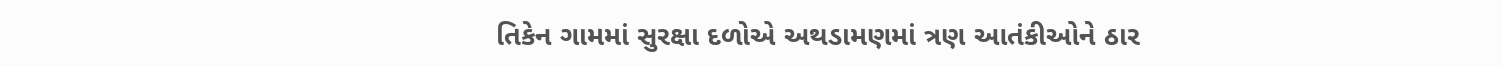તિકેન ગામમાં સુરક્ષા દળોએ અથડામણમાં ત્રણ આતંકીઓને ઠાર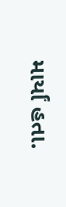માર્યાં હતા.